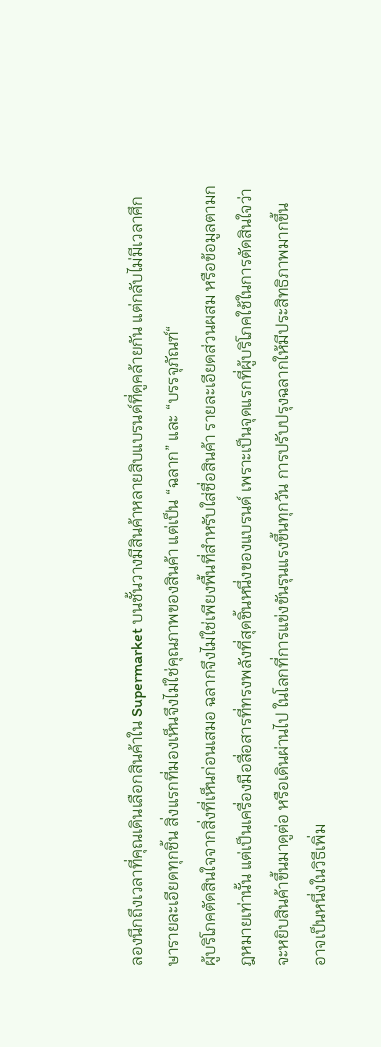ลองนึกถึงเวลาที่คุณเดินเลือกสินค้าใน Supermarket บนชั้นวางมีสินค้าหลายสิบแบรนด์ที่ดูคล้ายกัน แต่กลับไม่มีเวลาศึกษารายละเอียดทุกชิ้น สิ่งแรกที่มองเห็นจึงไม่ใช่คุณภาพของสินค้า แต่เป็น “ฉลาก” และ “บรรจุภัณฑ์“
ผู้บริโภคตัดสินใจจากสิ่งที่เห็นก่อนเสมอ ฉลากจึงไม่ใช่เพียงพื้นที่สำหรับใส่ชื่อสินค้า รายละเอียดส่วนผสม หรือข้อมูลตามกฎหมายเท่านั้น แต่เป็นเครื่องมือสื่อสารที่ทรงพลังที่สุดชิ้นหนึ่งของแบรนด์ เพราะเป็นจุดแรกที่ผู้บริโภคใช้ในการตัดสินใจว่าจะหยิบสินค้าขึ้นมาดูต่อ หรือเดินผ่านไป ในโลกที่การแข่งขันรุนแรงขึ้นทุกวัน การปรับปรุงฉลากให้มีประสิทธิภาพมากขึ้น อาจเป็นหนึ่งในวิธีเพิ่ม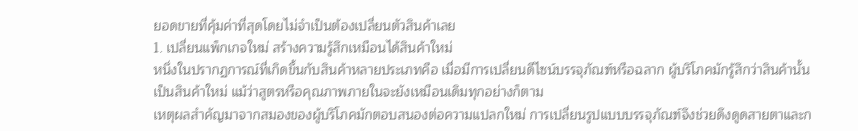ยอดขายที่คุ้มค่าที่สุดโดยไม่จำเป็นต้องเปลี่ยนตัวสินค้าเลย
1. เปลี่ยนแพ็กเกจใหม่ สร้างความรู้สึกเหมือนได้สินค้าใหม่
หนึ่งในปรากฏการณ์ที่เกิดขึ้นกับสินค้าหลายประเภทคือ เมื่อมีการเปลี่ยนดีไซน์บรรจุภัณฑ์หรือฉลาก ผู้บริโภคมักรู้สึกว่าสินค้านั้นเป็นสินค้าใหม่ แม้ว่าสูตรหรือคุณภาพภายในจะยังเหมือนเดิมทุกอย่างก็ตาม
เหตุผลสำคัญมาจากสมองของผู้บริโภคมักตอบสนองต่อความแปลกใหม่ การเปลี่ยนรูปแบบบรรจุภัณฑ์จึงช่วยดึงดูดสายตาและก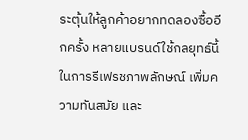ระตุ้นให้ลูกค้าอยากทดลองซื้ออีกครั้ง หลายแบรนด์ใช้กลยุทธ์นี้ในการรีเฟรชภาพลักษณ์ เพิ่มความทันสมัย และ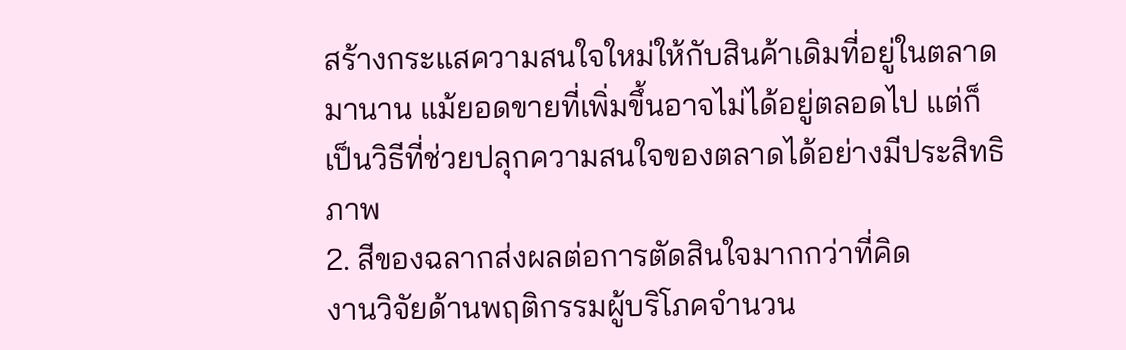สร้างกระแสความสนใจใหม่ให้กับสินค้าเดิมที่อยู่ในตลาดมานาน แม้ยอดขายที่เพิ่มขึ้นอาจไม่ได้อยู่ตลอดไป แต่ก็เป็นวิธีที่ช่วยปลุกความสนใจของตลาดได้อย่างมีประสิทธิภาพ
2. สีของฉลากส่งผลต่อการตัดสินใจมากกว่าที่คิด
งานวิจัยด้านพฤติกรรมผู้บริโภคจำนวน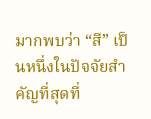มากพบว่า “สี” เป็นหนึ่งในปัจจัยสำคัญที่สุดที่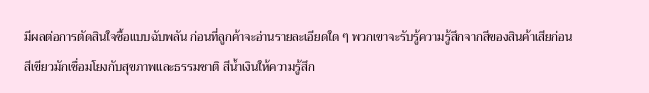มีผลต่อการตัดสินใจซื้อแบบฉับพลัน ก่อนที่ลูกค้าจะอ่านรายละเอียดใด ๆ พวกเขาจะรับรู้ความรู้สึกจากสีของสินค้าเสียก่อน
สีเขียวมักเชื่อมโยงกับสุขภาพและธรรมชาติ สีน้ำเงินให้ความรู้สึก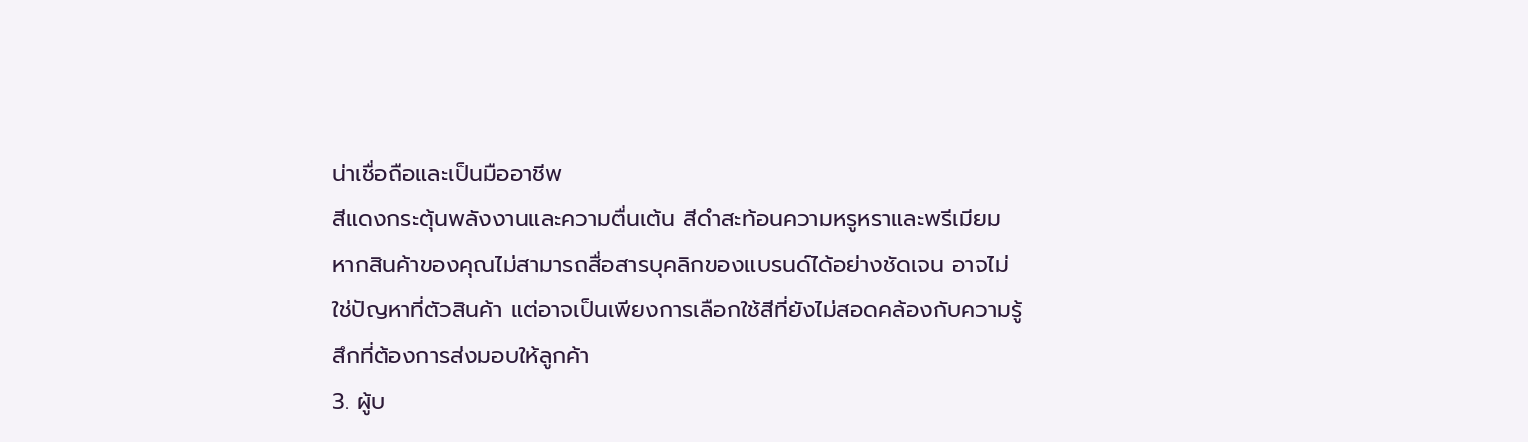น่าเชื่อถือและเป็นมืออาชีพ
สีแดงกระตุ้นพลังงานและความตื่นเต้น สีดำสะท้อนความหรูหราและพรีเมียม หากสินค้าของคุณไม่สามารถสื่อสารบุคลิกของแบรนด์ได้อย่างชัดเจน อาจไม่ใช่ปัญหาที่ตัวสินค้า แต่อาจเป็นเพียงการเลือกใช้สีที่ยังไม่สอดคล้องกับความรู้สึกที่ต้องการส่งมอบให้ลูกค้า
3. ผู้บ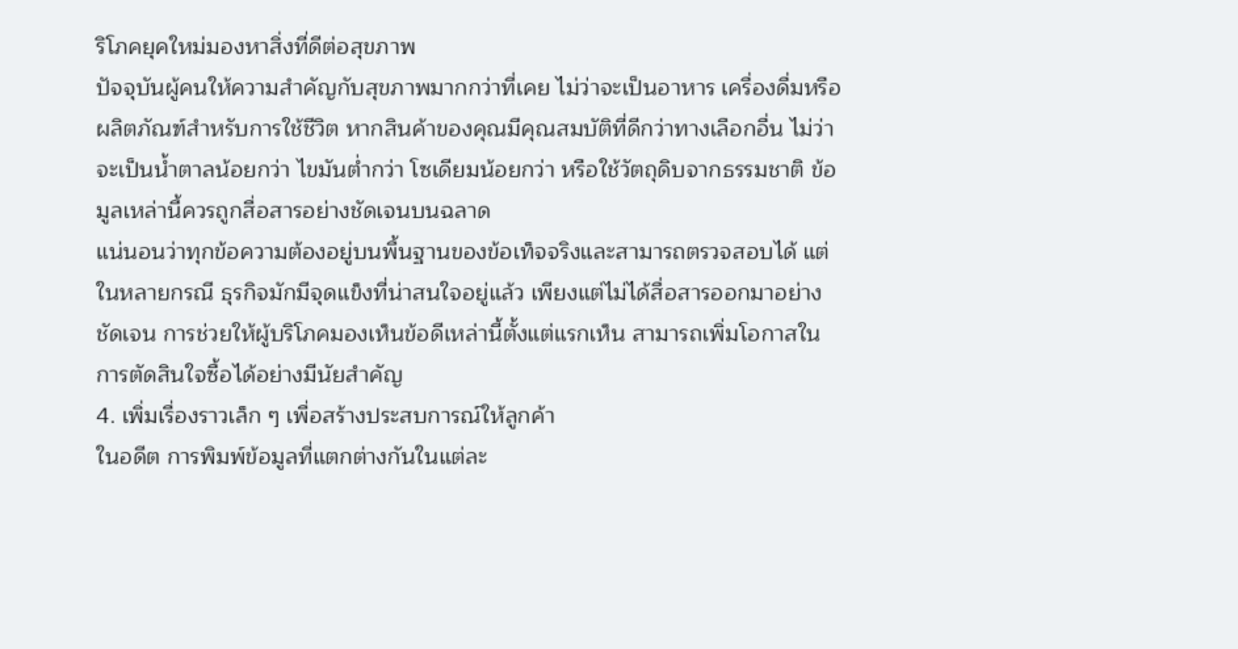ริโภคยุคใหม่มองหาสิ่งที่ดีต่อสุขภาพ
ปัจจุบันผู้คนให้ความสำคัญกับสุขภาพมากกว่าที่เคย ไม่ว่าจะเป็นอาหาร เครื่องดื่มหรือผลิตภัณฑ์สำหรับการใช้ชีวิต หากสินค้าของคุณมีคุณสมบัติที่ดีกว่าทางเลือกอื่น ไม่ว่าจะเป็นน้ำตาลน้อยกว่า ไขมันต่ำกว่า โซเดียมน้อยกว่า หรือใช้วัตถุดิบจากธรรมชาติ ข้อมูลเหล่านี้ควรถูกสื่อสารอย่างชัดเจนบนฉลาด
แน่นอนว่าทุกข้อความต้องอยู่บนพื้นฐานของข้อเท็จจริงและสามารถตรวจสอบได้ แต่ในหลายกรณี ธุรกิจมักมีจุดแข็งที่น่าสนใจอยู่แล้ว เพียงแต่ไม่ได้สื่อสารออกมาอย่างชัดเจน การช่วยให้ผู้บริโภคมองเห็นข้อดีเหล่านี้ตั้งแต่แรกเห็น สามารถเพิ่มโอกาสในการตัดสินใจซื้อได้อย่างมีนัยสำคัญ
4. เพิ่มเรื่องราวเล็ก ๆ เพื่อสร้างประสบการณ์ให้ลูกค้า
ในอดีต การพิมพ์ข้อมูลที่แตกต่างกันในแต่ละ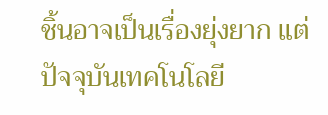ชิ้นอาจเป็นเรื่องยุ่งยาก แต่ปัจจุบันเทคโนโลยี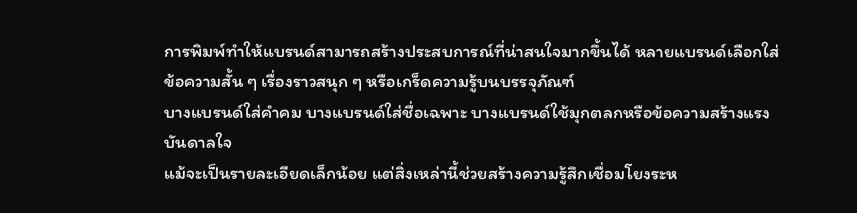การพิมพ์ทำให้แบรนด์สามารถสร้างประสบการณ์ที่น่าสนใจมากขึ้นได้ หลายแบรนด์เลือกใส่ข้อความสั้น ๆ เรื่องราวสนุก ๆ หรือเกร็ดความรู้บนบรรจุภัณฑ์
บางแบรนด์ใส่คำคม บางแบรนด์ใส่ชื่อเฉพาะ บางแบรนด์ใช้มุกตลกหรือข้อความสร้างแรงบันดาลใจ
แม้จะเป็นรายละเอียดเล็กน้อย แต่สิ่งเหล่านี้ช่วยสร้างความรู้สึกเชื่อมโยงระห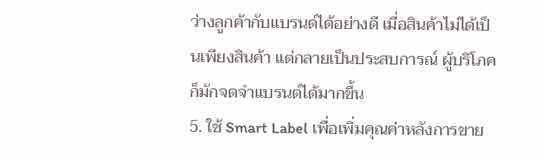ว่างลูกค้ากับแบรนด์ได้อย่างดี เมื่อสินค้าไม่ได้เป็นเพียงสินค้า แต่กลายเป็นประสบการณ์ ผู้บริโภคก็มักจดจำแบรนด์ได้มากขึ้น
5. ใช้ Smart Label เพื่อเพิ่มคุณค่าหลังการขาย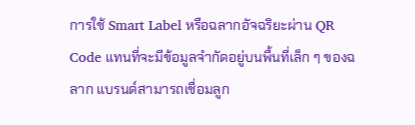การใช้ Smart Label หรือฉลากอัจฉริยะผ่าน QR Code แทนที่จะมีข้อมูลจำกัดอยู่บนพื้นที่เล็ก ๆ ของฉลาก แบรนด์สามารถเชื่อมลูก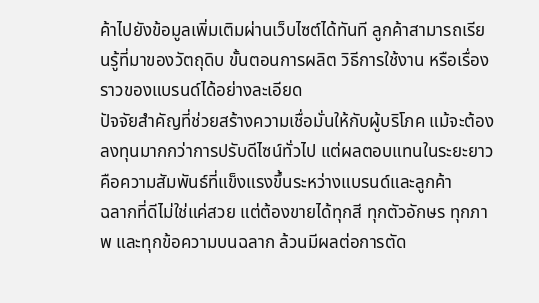ค้าไปยังข้อมูลเพิ่มเติมผ่านเว็บไซต์ได้ทันที ลูกค้าสามารถเรียนรู้ที่มาของวัตถุดิบ ขั้นตอนการผลิต วิธีการใช้งาน หรือเรื่องราวของแบรนด์ได้อย่างละเอียด
ปัจจัยสำคัญที่ช่วยสร้างความเชื่อมั่นให้กับผู้บริโภค แม้จะต้องลงทุนมากกว่าการปรับดีไซน์ทั่วไป แต่ผลตอบแทนในระยะยาวคือความสัมพันธ์ที่แข็งแรงขึ้นระหว่างแบรนด์และลูกค้า
ฉลากที่ดีไม่ใช่แค่สวย แต่ต้องขายได้ทุกสี ทุกตัวอักษร ทุกภาพ และทุกข้อความบนฉลาก ล้วนมีผลต่อการตัด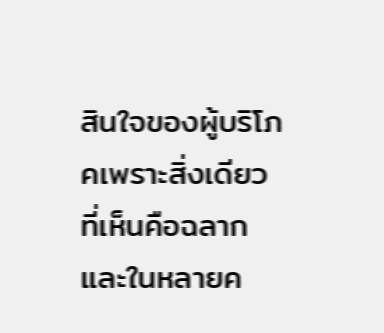สินใจของผู้บริโภคเพราะสิ่งเดียวที่เห็นคือฉลาก และในหลายค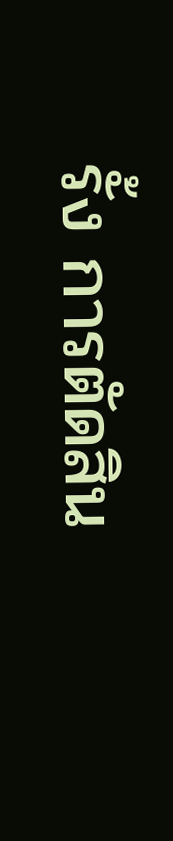รั้ง การตัดสิน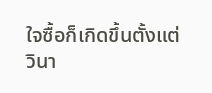ใจซื้อก็เกิดขึ้นตั้งแต่วินา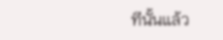ทีนั้นแล้ว